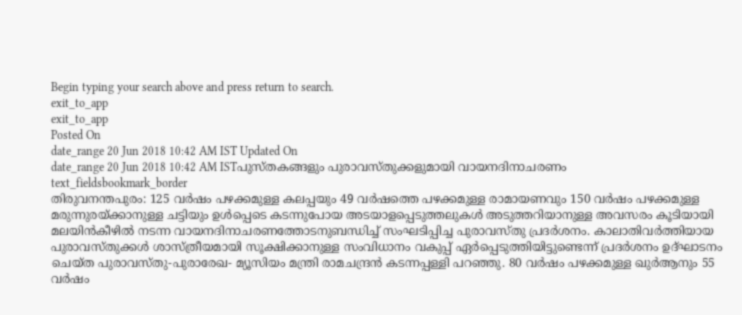Begin typing your search above and press return to search.
exit_to_app
exit_to_app
Posted On
date_range 20 Jun 2018 10:42 AM IST Updated On
date_range 20 Jun 2018 10:42 AM ISTപുസ്തകങ്ങളും പുരാവസ്തുക്കളുമായി വായനദിനാചരണം
text_fieldsbookmark_border
തിരുവനന്തപുരം: 125 വർഷം പഴക്കമുള്ള കലപ്പയും 49 വർഷത്തെ പഴക്കമുള്ള രാമായണവും 150 വർഷം പഴക്കമുള്ള മരുന്നുരയ്ക്കാനുള്ള ചട്ടിയും ഉൾപ്പെടെ കടന്നുപോയ അടയാളപ്പെടുത്തലുകൾ അടുത്തറിയാനുള്ള അവസരം കൂടിയായി മലയിൻകീഴിൽ നടന്ന വായനദിനാചരണത്തോടനുബന്ധിച്ച് സംഘടിപ്പിച്ച പുരാവസ്തു പ്രദർശനം. കാലാതിവർത്തിയായ പുരാവസ്തുക്കൾ ശാസ്ത്രീയമായി സൂക്ഷിക്കാനുള്ള സംവിധാനം വകുപ്പ് ഏർപ്പെടുത്തിയിട്ടുണ്ടെന്ന് പ്രദർശനം ഉദ്ഘാടനം ചെയ്ത പുരാവസ്തു-പുരാരേഖ- മ്യൂസിയം മന്ത്രി രാമചന്ദ്രൻ കടന്നപ്പള്ളി പറഞ്ഞു. 80 വർഷം പഴക്കമുള്ള ഖുർആനും 55 വർഷം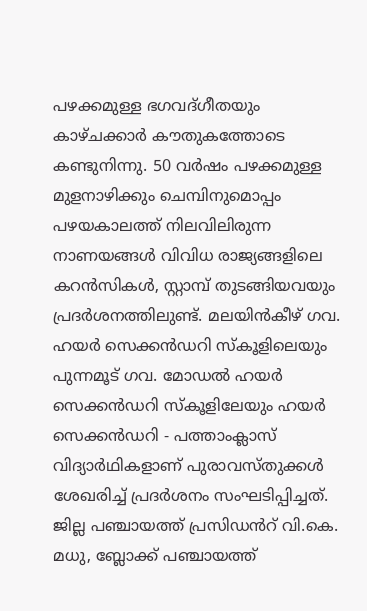പഴക്കമുള്ള ഭഗവദ്ഗീതയും കാഴ്ചക്കാർ കൗതുകത്തോടെ കണ്ടുനിന്നു. 50 വർഷം പഴക്കമുള്ള മുളനാഴിക്കും ചെമ്പിനുമൊപ്പം പഴയകാലത്ത് നിലവിലിരുന്ന നാണയങ്ങൾ വിവിധ രാജ്യങ്ങളിലെ കറൻസികൾ, സ്റ്റാമ്പ് തുടങ്ങിയവയും പ്രദർശനത്തിലുണ്ട്. മലയിൻകീഴ് ഗവ. ഹയർ സെക്കൻഡറി സ്കൂളിലെയും പുന്നമൂട് ഗവ. മോഡൽ ഹയർ സെക്കൻഡറി സ്കൂളിലേയും ഹയർ സെക്കൻഡറി - പത്താംക്ലാസ് വിദ്യാർഥികളാണ് പുരാവസ്തുക്കൾ ശേഖരിച്ച് പ്രദർശനം സംഘടിപ്പിച്ചത്. ജില്ല പഞ്ചായത്ത് പ്രസിഡൻറ് വി.കെ. മധു, ബ്ലോക്ക് പഞ്ചായത്ത്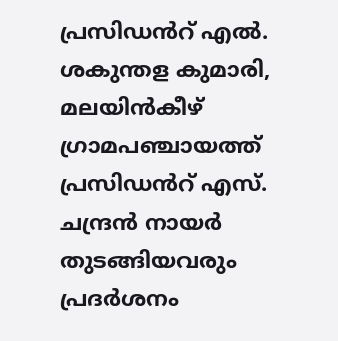പ്രസിഡൻറ് എൽ. ശകുന്തള കുമാരി, മലയിൻകീഴ് ഗ്രാമപഞ്ചായത്ത് പ്രസിഡൻറ് എസ്. ചന്ദ്രൻ നായർ തുടങ്ങിയവരും പ്രദർശനം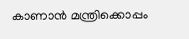കാണാൻ മന്ത്രിക്കൊപ്പം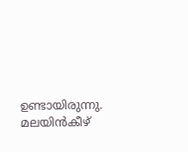ഉണ്ടായിരുന്നു. മലയിൻകീഴ്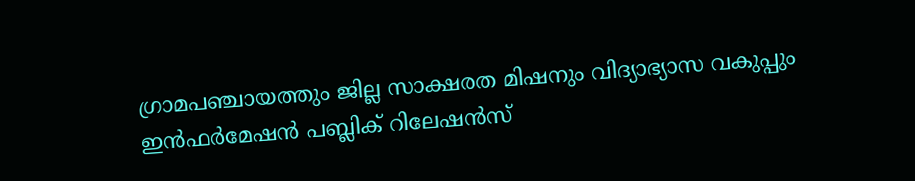ഗ്രാമപഞ്ചായത്തും ജില്ല സാക്ഷരത മിഷനും വിദ്യാഭ്യാസ വകുപ്പും ഇൻഫർമേഷൻ പബ്ലിക് റിലേഷൻസ്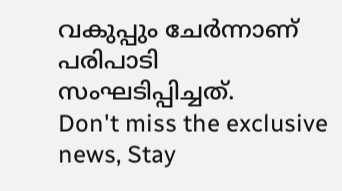വകുപ്പും ചേർന്നാണ് പരിപാടി സംഘടിപ്പിച്ചത്.
Don't miss the exclusive news, Stay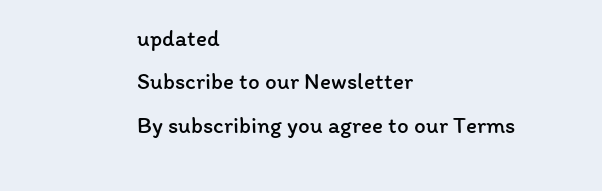updated
Subscribe to our Newsletter
By subscribing you agree to our Terms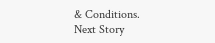& Conditions.
Next Story